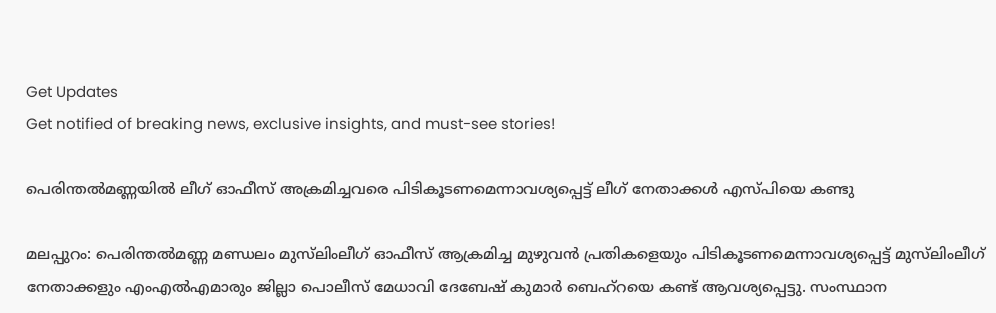Get Updates
Get notified of breaking news, exclusive insights, and must-see stories!

പെരിന്തല്‍മണ്ണയില്‍ ലീഗ് ഓഫീസ് അക്രമിച്ചവരെ പിടികൂടണമെന്നാവശ്യപ്പെട്ട് ലീഗ് നേതാക്കൾ എസ്പിയെ കണ്ടു

മലപ്പുറം: പെരിന്തല്‍മണ്ണ മണ്ഡലം മുസ്‌ലിംലീഗ് ഓഫീസ് ആക്രമിച്ച മുഴുവന്‍ പ്രതികളെയും പിടികൂടണമെന്നാവശ്യപ്പെട്ട് മുസ്‌ലിംലീഗ് നേതാക്കളും എംഎല്‍എമാരും ജില്ലാ പൊലീസ് മേധാവി ദേബേഷ് കുമാര്‍ ബെഹ്‌റയെ കണ്ട് ആവശ്യപ്പെട്ടു. സംസ്ഥാന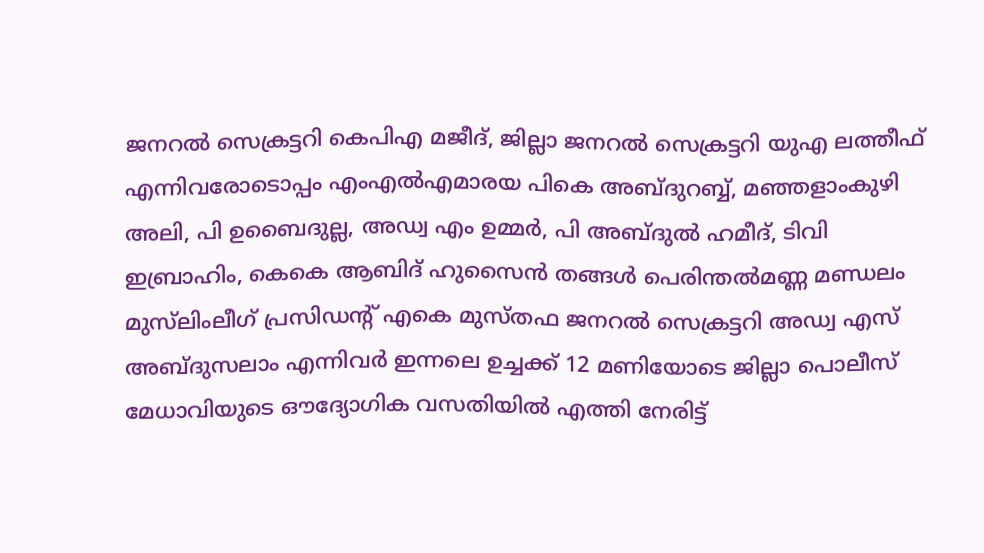ജനറല്‍ സെക്രട്ടറി കെപിഎ മജീദ്, ജില്ലാ ജനറല്‍ സെക്രട്ടറി യുഎ ലത്തീഫ് എന്നിവരോടൊപ്പം എംഎല്‍എമാരയ പികെ അബ്ദുറബ്ബ്, മഞ്ഞളാംകുഴി അലി, പി ഉബൈദുല്ല, അഡ്വ എം ഉമ്മര്‍, പി അബ്ദുല്‍ ഹമീദ്, ടിവി ഇബ്രാഹിം, കെകെ ആബിദ് ഹുസൈന്‍ തങ്ങള്‍ പെരിന്തല്‍മണ്ണ മണ്ഡലം മുസ്‌ലിംലീഗ് പ്രസിഡന്റ് എകെ മുസ്തഫ ജനറല്‍ സെക്രട്ടറി അഡ്വ എസ് അബ്ദുസലാം എന്നിവര്‍ ഇന്നലെ ഉച്ചക്ക് 12 മണിയോടെ ജില്ലാ പൊലീസ് മേധാവിയുടെ ഔദ്യോഗിക വസതിയില്‍ എത്തി നേരിട്ട്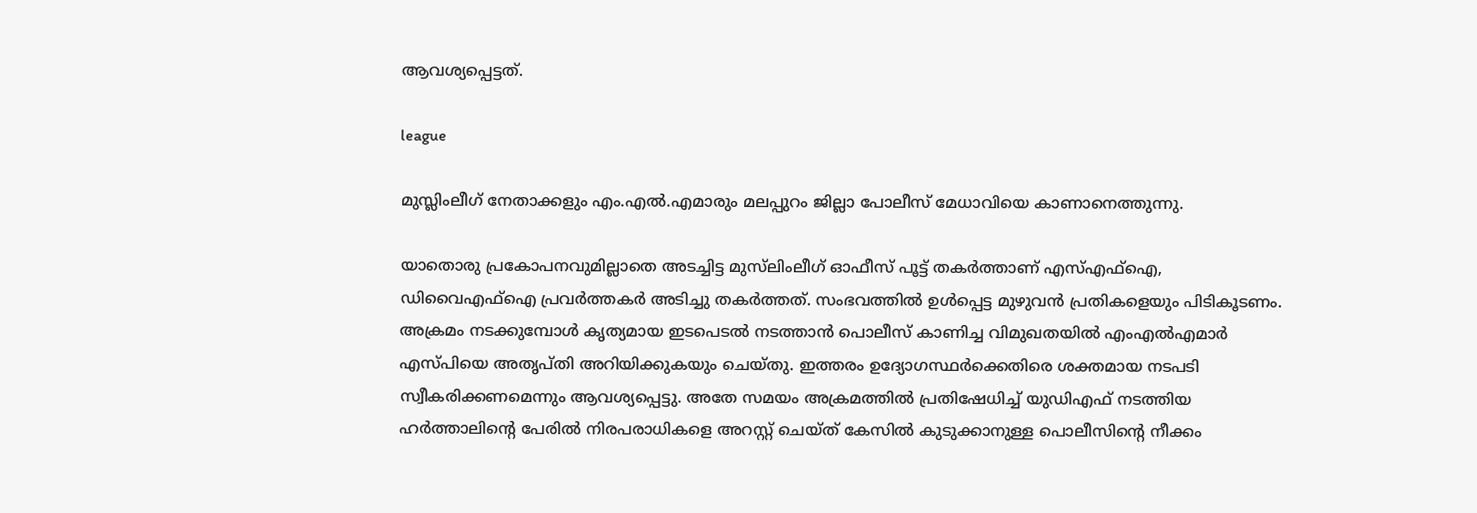ആവശ്യപ്പെട്ടത്.

league

മുസ്ലിംലീഗ് നേതാക്കളും എം.എല്‍.എമാരും മലപ്പുറം ജില്ലാ പോലീസ് മേധാവിയെ കാണാനെത്തുന്നു.

യാതൊരു പ്രകോപനവുമില്ലാതെ അടച്ചിട്ട മുസ്‌ലിംലീഗ് ഓഫീസ് പൂട്ട് തകര്‍ത്താണ് എസ്എഫ്ഐ, ഡിവൈഎഫ്ഐ പ്രവര്‍ത്തകര്‍ അടിച്ചു തകര്‍ത്തത്. സംഭവത്തില്‍ ഉള്‍പ്പെട്ട മുഴുവന്‍ പ്രതികളെയും പിടികൂടണം. അക്രമം നടക്കുമ്പോള്‍ കൃത്യമായ ഇടപെടല്‍ നടത്താന്‍ പൊലീസ് കാണിച്ച വിമുഖതയില്‍ എംഎല്‍എമാര്‍ എസ്പിയെ അതൃപ്തി അറിയിക്കുകയും ചെയ്തു. ഇത്തരം ഉദ്യോഗസ്ഥര്‍ക്കെതിരെ ശക്തമായ നടപടി സ്വീകരിക്കണമെന്നും ആവശ്യപ്പെട്ടു. അതേ സമയം അക്രമത്തില്‍ പ്രതിഷേധിച്ച് യുഡിഎഫ് നടത്തിയ ഹര്‍ത്താലിന്റെ പേരില്‍ നിരപരാധികളെ അറസ്റ്റ് ചെയ്ത് കേസില്‍ കുടുക്കാനുള്ള പൊലീസിന്റെ നീക്കം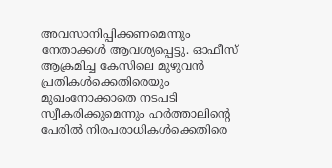അവസാനിപ്പിക്കണമെന്നും നേതാക്കള്‍ ആവശ്യപ്പെട്ടു. ഓഫീസ് ആക്രമിച്ച കേസിലെ മുഴുവന്‍ പ്രതികള്‍ക്കെതിരെയും മുഖംനോക്കാതെ നടപടി സ്വീകരിക്കുമെന്നും ഹര്‍ത്താലിന്റെ പേരില്‍ നിരപരാധികള്‍ക്കെതിരെ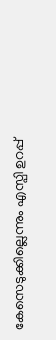കേസെടുക്കില്ലെന്നും എസ്പി ഉറപ്പ്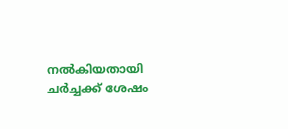നല്‍കിയതായി ചര്‍ച്ചക്ക് ശേഷം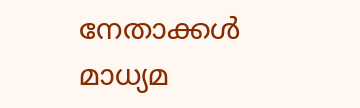നേതാക്കള്‍ മാധ്യമ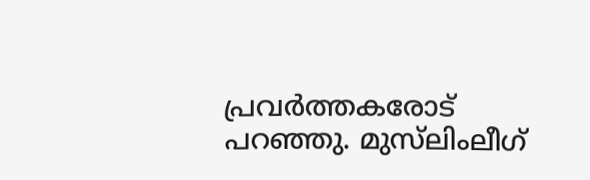പ്രവര്‍ത്തകരോട് പറഞ്ഞു. മുസ്‌ലിംലീഗ്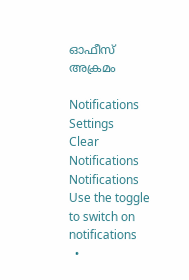ഓഫീസ് അക്രമം

Notifications
Settings
Clear Notifications
Notifications
Use the toggle to switch on notifications
  •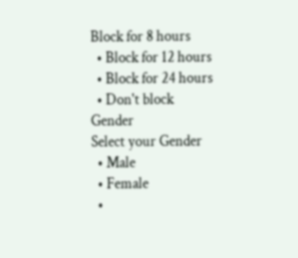Block for 8 hours
  • Block for 12 hours
  • Block for 24 hours
  • Don't block
Gender
Select your Gender
  • Male
  • Female
  •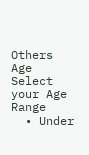Others
Age
Select your Age Range
  • Under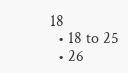18
  • 18 to 25
  • 26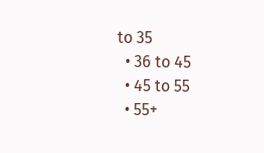to 35
  • 36 to 45
  • 45 to 55
  • 55+